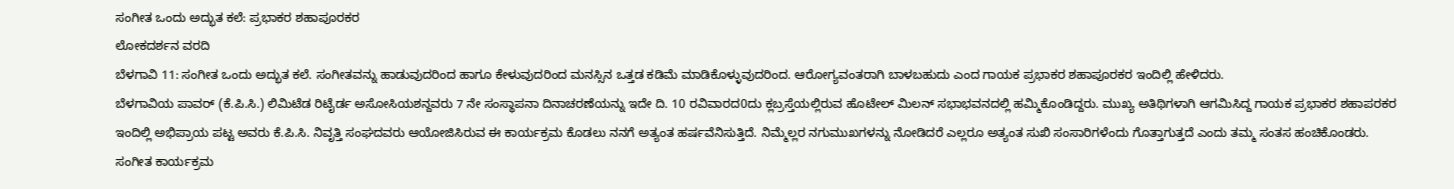ಸಂಗೀತ ಒಂದು ಅದ್ಭುತ ಕಲೆ: ಪ್ರಭಾಕರ ಶಹಾಪೂರಕರ
ಲೋಕದರ್ಶನ ವರದಿ
ಬೆಳಗಾವಿ 11: ಸಂಗೀತ ಒಂದು ಅದ್ಭುತ ಕಲೆ. ಸಂಗೀತವನ್ನು ಹಾಡುವುದರಿಂದ ಹಾಗೂ ಕೇಳುವುದರಿಂದ ಮನಸ್ಸಿನ ಒತ್ತಡ ಕಡಿಮೆ ಮಾಡಿಕೊಳ್ಳುವುದರಿಂದ. ಆರೋಗ್ಯವಂತರಾಗಿ ಬಾಳಬಹುದು ಎಂದ ಗಾಯಕ ಪ್ರಭಾಕರ ಶಹಾಪೂರಕರ ಇಂದಿಲ್ಲಿ ಹೇಳಿದರು.
ಬೆಳಗಾವಿಯ ಪಾವರ್ (ಕೆ.ಪಿ.ಸಿ.) ಲಿಮಿಟೆಡ ರಿಟೈರ್ಡ ಅಸೋಸಿಯಶನ್ದವರು 7 ನೇ ಸಂಸ್ಥಾಪನಾ ದಿನಾಚರಣೆಯನ್ನು ಇದೇ ದಿ. 10 ರವಿವಾರದ0ದು ಕ್ಲಬ್ರಸ್ತೆಯಲ್ಲಿರುವ ಹೊಟೇಲ್ ಮಿಲನ್ ಸಭಾಭವನದಲ್ಲಿ ಹಮ್ಮಿಕೊಂಡಿದ್ದರು. ಮುಖ್ಯ ಅತಿಥಿಗಳಾಗಿ ಆಗಮಿಸಿದ್ದ ಗಾಯಕ ಪ್ರಭಾಕರ ಶಹಾಪರಕರ ಇಂದಿಲ್ಲಿ ಅಭಿಪ್ರಾಯ ಪಟ್ಟ ಅವರು ಕೆ.ಪಿ.ಸಿ. ನಿವೃತ್ತಿ ಸಂಘದವರು ಆಯೋಜಿಸಿರುವ ಈ ಕಾರ್ಯಕ್ರಮ ಕೊಡಲು ನನಗೆ ಅತ್ಯಂತ ಹರ್ಷವೆನಿಸುತ್ತಿದೆ. ನಿಮ್ಮೆಲ್ಲರ ನಗುಮುಖಗಳನ್ನು ನೋಡಿದರೆ ಎಲ್ಲರೂ ಅತ್ಯಂತ ಸುಖಿ ಸಂಸಾರಿಗಳೆಂದು ಗೊತ್ತಾಗುತ್ತದೆ ಎಂದು ತಮ್ಮ ಸಂತಸ ಹಂಚಿಕೊಂಡರು.
ಸಂಗೀತ ಕಾರ್ಯಕ್ರಮ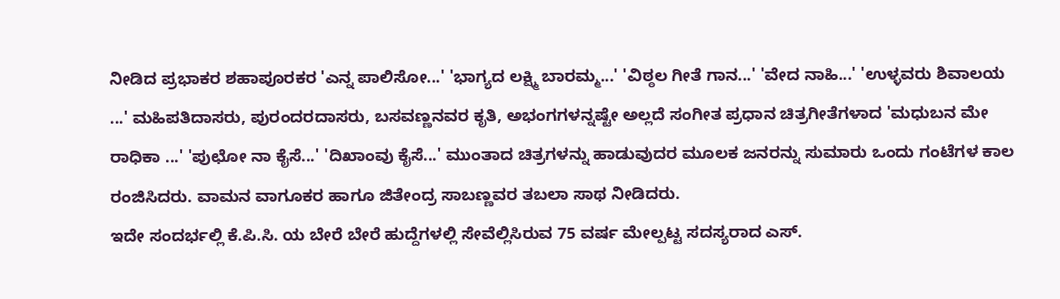ನೀಡಿದ ಪ್ರಭಾಕರ ಶಹಾಪೂರಕರ 'ಎನ್ನ ಪಾಲಿಸೋ...' 'ಭಾಗ್ಯದ ಲಕ್ಷ್ಮಿ ಬಾರಮ್ಮ...' 'ವಿಠ್ಠಲ ಗೀತೆ ಗಾನ...' 'ವೇದ ನಾಹಿ...' 'ಉಳ್ಳವರು ಶಿವಾಲಯ ...' ಮಹಿಪತಿದಾಸರು, ಪುರಂದರದಾಸರು, ಬಸವಣ್ಣನವರ ಕೃತಿ, ಅಭಂಗಗಳನ್ನಷ್ಟೇ ಅಲ್ಲದೆ ಸಂಗೀತ ಪ್ರಧಾನ ಚಿತ್ರಗೀತೆಗಳಾದ 'ಮಧುಬನ ಮೇ ರಾಧಿಕಾ ...' 'ಪುಛೋ ನಾ ಕೈಸೆ...' 'ದಿಖಾಂವು ಕೈಸೆ...' ಮುಂತಾದ ಚಿತ್ರಗಳನ್ನು ಹಾಡುವುದರ ಮೂಲಕ ಜನರನ್ನು ಸುಮಾರು ಒಂದು ಗಂಟೆಗಳ ಕಾಲ ರಂಜಿಸಿದರು. ವಾಮನ ವಾಗೂಕರ ಹಾಗೂ ಜಿತೇಂದ್ರ ಸಾಬಣ್ಣವರ ತಬಲಾ ಸಾಥ ನೀಡಿದರು.
ಇದೇ ಸಂದರ್ಭಲ್ಲಿ ಕೆ.ಪಿ.ಸಿ. ಯ ಬೇರೆ ಬೇರೆ ಹುದ್ದೆಗಳಲ್ಲಿ ಸೇವೆಲ್ಲಿಸಿರುವ 75 ವರ್ಷ ಮೇಲ್ಪಟ್ಟ ಸದಸ್ಯರಾದ ಎಸ್.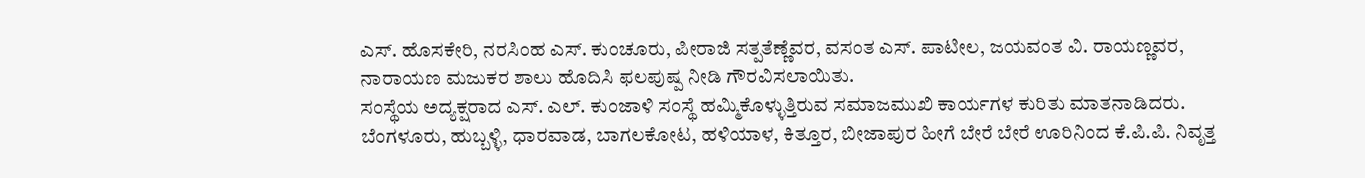ಎಸ್. ಹೊಸಕೇರಿ, ನರಸಿಂಹ ಎಸ್. ಕುಂಚೂರು, ಪೀರಾಜಿ ಸತ್ಪತೆಣ್ಣೆವರ, ವಸಂತ ಎಸ್. ಪಾಟೀಲ, ಜಯವಂತ ವಿ. ರಾಯಣ್ಣವರ, ನಾರಾಯಣ ಮಜುಕರ ಶಾಲು ಹೊದಿಸಿ ಫಲಪುಷ್ಪ ನೀಡಿ ಗೌರವಿಸಲಾಯಿತು.
ಸಂಸ್ಥೆಯ ಅದ್ಯಕ್ಷರಾದ ಎಸ್. ಎಲ್. ಕುಂಜಾಳಿ ಸಂಸ್ಥೆ ಹಮ್ಮಿಕೊಳ್ಳುತ್ತಿರುವ ಸಮಾಜಮುಖಿ ಕಾರ್ಯಗಳ ಕುರಿತು ಮಾತನಾಡಿದರು.
ಬೆಂಗಳೂರು, ಹುಬ್ಬಳ್ಳಿ, ಧಾರವಾಡ, ಬಾಗಲಕೋಟ, ಹಳಿಯಾಳ, ಕಿತ್ತೂರ, ಬೀಜಾಪುರ ಹೀಗೆ ಬೇರೆ ಬೇರೆ ಊರಿನಿಂದ ಕೆ.ಪಿ.ಪಿ. ನಿವೃತ್ತ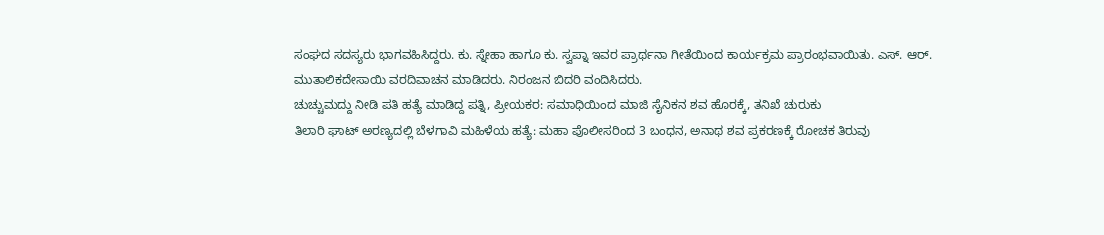ಸಂಘದ ಸದಸ್ಯರು ಭಾಗವಹಿಸಿದ್ದರು. ಕು. ಸ್ನೇಹಾ ಹಾಗೂ ಕು. ಸ್ವಪ್ನಾ ಇವರ ಪ್ರಾರ್ಥನಾ ಗೀತೆಯಿಂದ ಕಾರ್ಯಕ್ರಮ ಪ್ರಾರಂಭವಾಯಿತು. ಎಸ್. ಆರ್. ಮುತಾಲಿಕದೇಸಾಯಿ ವರದಿವಾಚನ ಮಾಡಿದರು. ನಿರಂಜನ ಬಿದರಿ ವಂದಿಸಿದರು.
ಚುಚ್ಚುಮದ್ದು ನೀಡಿ ಪತಿ ಹತ್ಯೆ ಮಾಡಿದ್ದ ಪತ್ನಿ, ಪ್ರೀಯಕರ: ಸಮಾಧಿಯಿಂದ ಮಾಜಿ ಸೈನಿಕನ ಶವ ಹೊರಕ್ಕೆ, ತನಿಖೆ ಚುರುಕು
ತಿಲಾರಿ ಘಾಟ್ ಅರಣ್ಯದಲ್ಲಿ ಬೆಳಗಾವಿ ಮಹಿಳೆಯ ಹತ್ಯೆ: ಮಹಾ ಪೊಲೀಸರಿಂದ 3 ಬಂಧನ, ಅನಾಥ ಶವ ಪ್ರಕರಣಕ್ಕೆ ರೋಚಕ ತಿರುವು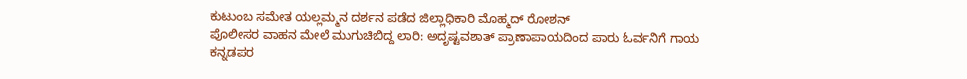ಕುಟುಂಬ ಸಮೇತ ಯಲ್ಲಮ್ಮನ ದರ್ಶನ ಪಡೆದ ಜಿಲ್ಲಾಧಿಕಾರಿ ಮೊಹ್ಮದ್ ರೋಶನ್
ಪೊಲೀಸರ ವಾಹನ ಮೇಲೆ ಮುಗುಚಿಬಿದ್ದ ಲಾರಿ: ಅದೃಷ್ಟವಶಾತ್ ಪ್ರಾಣಾಪಾಯದಿಂದ ಪಾರು ಓರ್ವನಿಗೆ ಗಾಯ
ಕನ್ನಡಪರ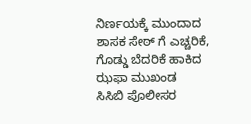ನಿರ್ಣಯಕ್ಕೆ ಮುಂದಾದ ಶಾಸಕ ಸೇಠ್ ಗೆ ಎಚ್ಚರಿಕೆ, ಗೊಡ್ಡು ಬೆದರಿಕೆ ಹಾಕಿದ ಝಫಾ ಮುಖಂಡ
ಸಿಸಿಬಿ ಪೊಲೀಸರ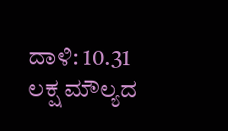ದಾಳಿ: 10.31 ಲಕ್ಷ ಮೌಲ್ಯದ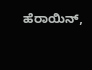ಹೆರಾಯಿನ್,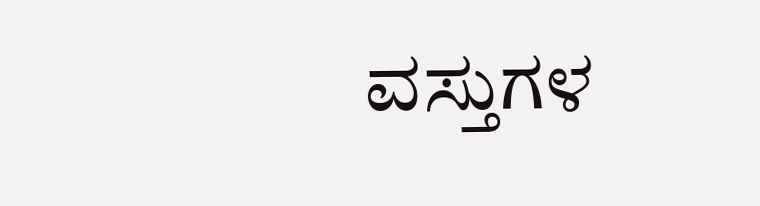ವಸ್ತುಗಳ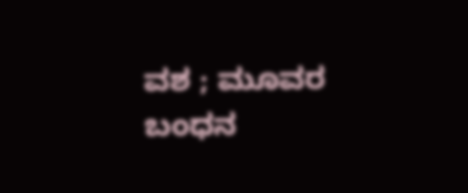ವಶ ; ಮೂವರ ಬಂಧನ